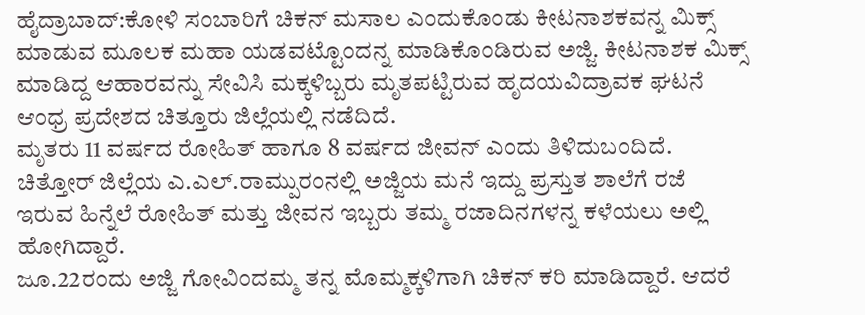ಹೈದ್ರಾಬಾದ್:ಕೋಳಿ ಸಂಬಾರಿಗೆ ಚಿಕನ್ ಮಸಾಲ ಎಂದುಕೊಂಡು ಕೀಟನಾಶಕವನ್ನ ಮಿಕ್ಸ್ ಮಾಡುವ ಮೂಲಕ ಮಹಾ ಯಡವಟ್ಟೊಂದನ್ನ ಮಾಡಿಕೊಂಡಿರುವ ಅಜ್ಜಿ. ಕೀಟನಾಶಕ ಮಿಕ್ಸ್ ಮಾಡಿದ್ದ ಆಹಾರವನ್ನು ಸೇವಿಸಿ ಮಕ್ಕಳಿಬ್ಬರು ಮೃತಪಟ್ಟಿರುವ ಹೃದಯವಿದ್ರಾವಕ ಘಟನೆ ಆಂಧ್ರ ಪ್ರದೇಶದ ಚಿತ್ತೂರು ಜಿಲ್ಲೆಯಲ್ಲಿ ನಡೆದಿದೆ.
ಮೃತರು 11 ವರ್ಷದ ರೋಹಿತ್ ಹಾಗೂ 8 ವರ್ಷದ ಜೀವನ್ ಎಂದು ತಿಳಿದುಬಂದಿದೆ. ಚಿತ್ತೋರ್ ಜಿಲ್ಲೆಯ ಎ.ಎಲ್.ರಾಮ್ಪುರಂನಲ್ಲಿ ಅಜ್ಜಿಯ ಮನೆ ಇದ್ದು ಪ್ರಸ್ತುತ ಶಾಲೆಗೆ ರಜೆ ಇರುವ ಹಿನ್ನೆಲೆ ರೋಹಿತ್ ಮತ್ತು ಜೀವನ ಇಬ್ಬರು ತಮ್ಮ ರಜಾದಿನಗಳನ್ನ ಕಳೆಯಲು ಅಲ್ಲಿ ಹೋಗಿದ್ದಾರೆ.
ಜೂ.22ರಂದು ಅಜ್ಜಿ ಗೋವಿಂದಮ್ಮ ತನ್ನ ಮೊಮ್ಮಕ್ಕಳಿಗಾಗಿ ಚಿಕನ್ ಕರಿ ಮಾಡಿದ್ದಾರೆ. ಆದರೆ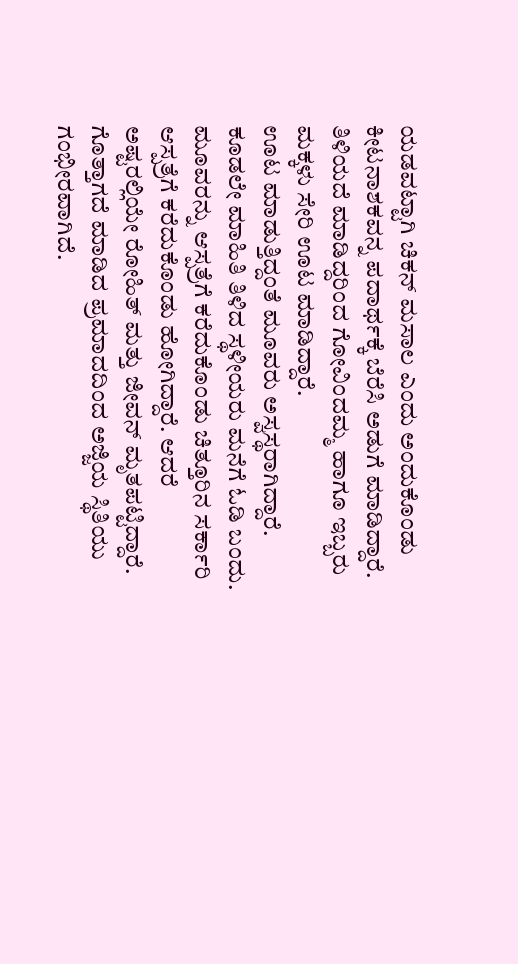ಯಡವಟ್ಟಾಗಿ ಚಿಕನ್ ಮಸಾಲ ಎಂದು ಅಂದುಕೊಂಡು ಕೀಟನಾಶಕವನ್ನ ಪದಾರ್ಥಕ್ಕೆ ಬೆರೆಸಿ ಅಡುಗೆ ಮಾಡಿದ್ದಾರೆ. ತಿಳಿಯದೆ ಮಾಡಿದ್ದರಿಂದ ಗೋವಿಂದಮ್ಮ ಹಾಗೂ ಇಬ್ಬರು ಮಕ್ಕಳು ಸೇರಿ ಊಟ ಮಾಡಿದ್ದಾರೆ.
ಊಟ ಮಾಡುತ್ತಿದ್ದಂತೆ ಮೂವರು ಅಸ್ವಸ್ಥರಾಗಿದ್ದಾರೆ. ಕೂಡಲೇ ಮಾಹಿತಿ ತಿಳಿದ ಸ್ಥಳೀಯರು ಮನೆಗೆ ಓಡಿ ಬಂದು. ಮೂವರನ್ನು ಆಸ್ಪತ್ರೆಗೆ ಕರೆದುಕೊಂಡು ಚಿತ್ತೂರಿನ ಸರ್ಕಾರಿ ಆಸ್ಪತ್ರೆಗೆ ಕರೆದುಕೊಂಡು ಹೋಗಿದ್ದಾರೆ. ಆದರೆ ಅಷ್ಟರಲ್ಲಿಯೇ ರೋಹಿತ್ ಮತ್ತು ಜೀವನ್ ಮೃತಪಟ್ಟಿದ್ದಾರೆ. ಗೊತ್ತಾಗದೆ ಮಾಡಿದ ಪ್ರಮಾದದಿಂದ ಅಜ್ಜಿಯ ಸ್ಥಿತಿಯು ಗಂಭೀರವಾಗಿದೆ.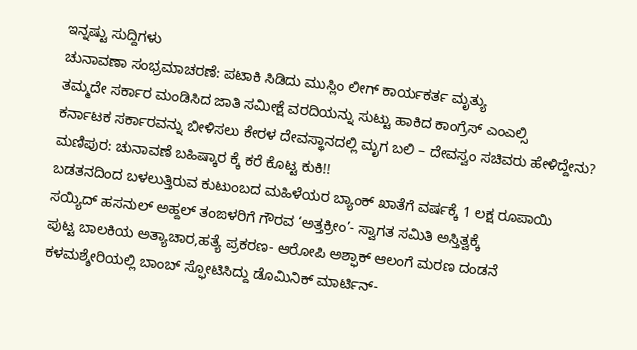ಇನ್ನಷ್ಟು ಸುದ್ದಿಗಳು
ಚುನಾವಣಾ ಸಂಭ್ರಮಾಚರಣೆ: ಪಟಾಕಿ ಸಿಡಿದು ಮುಸ್ಲಿಂ ಲೀಗ್ ಕಾರ್ಯಕರ್ತ ಮೃತ್ಯು
ತಮ್ಮದೇ ಸರ್ಕಾರ ಮಂಡಿಸಿದ ಜಾತಿ ಸಮೀಕ್ಷೆ ವರದಿಯನ್ನು ಸುಟ್ಟು ಹಾಕಿದ ಕಾಂಗ್ರೆಸ್ ಎಂಎಲ್ಸಿ
ಕರ್ನಾಟಕ ಸರ್ಕಾರವನ್ನು ಬೀಳಿಸಲು ಕೇರಳ ದೇವಸ್ಥಾನದಲ್ಲಿ ಮೃಗ ಬಲಿ – ದೇವಸ್ವಂ ಸಚಿವರು ಹೇಳಿದ್ದೇನು?
ಮಣಿಪುರ: ಚುನಾವಣೆ ಬಹಿಷ್ಕಾರ ಕ್ಕೆ ಕರೆ ಕೊಟ್ಟ ಕುಕಿ!!
ಬಡತನದಿಂದ ಬಳಲುತ್ತಿರುವ ಕುಟುಂಬದ ಮಹಿಳೆಯರ ಬ್ಯಾಂಕ್ ಖಾತೆಗೆ ವರ್ಷಕ್ಕೆ 1 ಲಕ್ಷ ರೂಪಾಯಿ
ಸಯ್ಯಿದ್ ಹಸನುಲ್ ಅಹ್ದಲ್ ತಂಙಳರಿಗೆ ಗೌರವ ‘ಅತ್ತಕ್ರೀಂ’- ಸ್ವಾಗತ ಸಮಿತಿ ಅಸ್ತಿತ್ವಕ್ಕೆ
ಪುಟ್ಟ ಬಾಲಕಿಯ ಅತ್ಯಾಚಾರ,ಹತ್ಯೆ ಪ್ರಕರಣ- ಆರೋಪಿ ಅಶ್ಫಾಕ್ ಆಲಂಗೆ ಮರಣ ದಂಡನೆ
ಕಳಮಶ್ಶೇರಿಯಲ್ಲಿ ಬಾಂಬ್ ಸ್ಫೋಟಿಸಿದ್ದು ಡೊಮಿನಿಕ್ ಮಾರ್ಟಿನ್-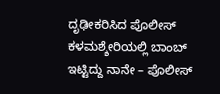ದೃಢೀಕರಿಸಿದ ಪೊಲೀಸ್
ಕಳಮಶ್ಶೇರಿಯಲ್ಲಿ ಬಾಂಬ್ ಇಟ್ಟಿದ್ದು ನಾನೇ – ಪೊಲೀಸ್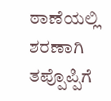ಠಾಣೆಯಲ್ಲಿ ಶರಣಾಗಿ ತಪ್ಪೊಪ್ಪಿಗೆ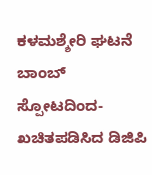ಕಳಮಶ್ಶೇರಿ ಘಟನೆ ಬಾಂಬ್ ಸ್ಪೋಟದಿಂದ- ಖಚಿತಪಡಿಸಿದ ಡಿಜಿಪಿ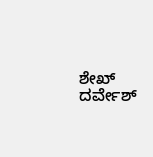ಶೇಖ್ ದರ್ವೇಶ್